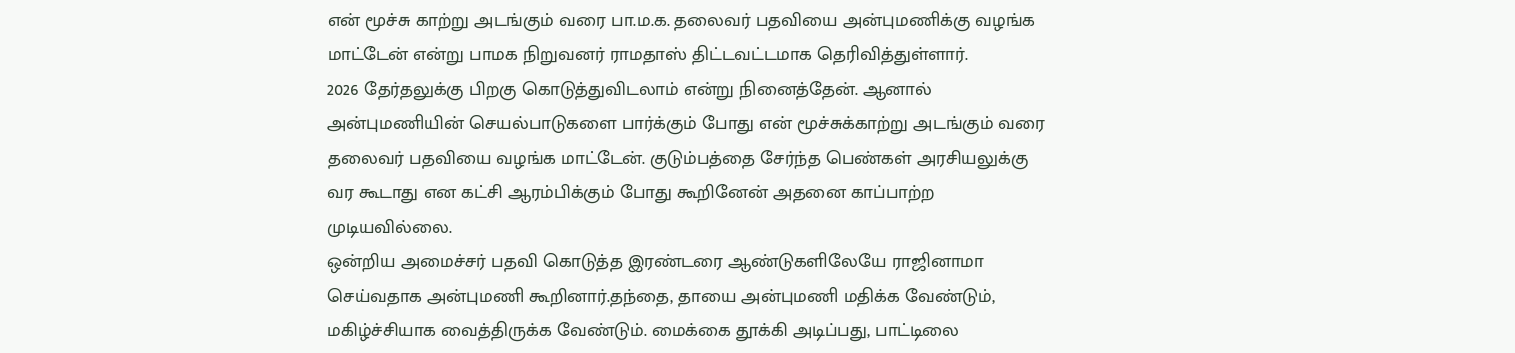என் மூச்சு காற்று அடங்கும் வரை பா.ம.க. தலைவர் பதவியை அன்புமணிக்கு வழங்க மாட்டேன் என்று பாமக நிறுவனர் ராமதாஸ் திட்டவட்டமாக தெரிவித்துள்ளார்.
2026 தேர்தலுக்கு பிறகு கொடுத்துவிடலாம் என்று நினைத்தேன். ஆனால் அன்புமணியின் செயல்பாடுகளை பார்க்கும் போது என் மூச்சுக்காற்று அடங்கும் வரை தலைவர் பதவியை வழங்க மாட்டேன். குடும்பத்தை சேர்ந்த பெண்கள் அரசியலுக்கு வர கூடாது என கட்சி ஆரம்பிக்கும் போது கூறினேன் அதனை காப்பாற்ற முடியவில்லை.
ஒன்றிய அமைச்சர் பதவி கொடுத்த இரண்டரை ஆண்டுகளிலேயே ராஜினாமா செய்வதாக அன்புமணி கூறினார்.தந்தை, தாயை அன்புமணி மதிக்க வேண்டும், மகிழ்ச்சியாக வைத்திருக்க வேண்டும். மைக்கை தூக்கி அடிப்பது, பாட்டிலை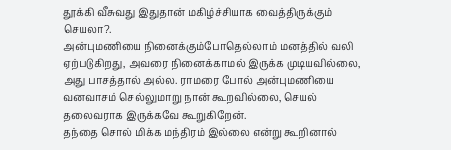தூக்கி வீசுவது இதுதான் மகிழ்ச்சியாக வைத்திருக்கும் செயலா?.
அன்புமணியை நினைக்கும்போதெல்லாம் மனத்தில் வலி ஏற்படுகிறது, அவரை நினைக்காமல் இருக்க முடியவில்லை, அது பாசத்தால் அல்ல. ராமரை போல் அன்புமணியை வனவாசம் செல்லுமாறு நான் கூறவில்லை, செயல் தலைவராக இருக்கவே கூறுகிறேன்.
தந்தை சொல் மிக்க மந்திரம் இல்லை என்று கூறினால்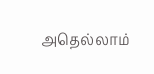அதெல்லாம்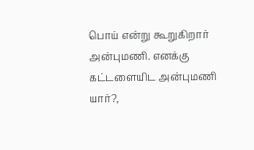பொய் என்று கூறுகிறார் அன்புமணி. எனக்கு கட்டளையிட அன்புமணி யார்?,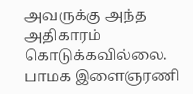அவருக்கு அந்த அதிகாரம் கொடுக்கவில்லை. பாமக இளைஞரணி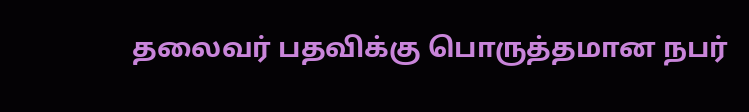தலைவர் பதவிக்கு பொருத்தமான நபர்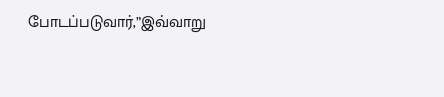போடப்படுவார்,”இவ்வாறு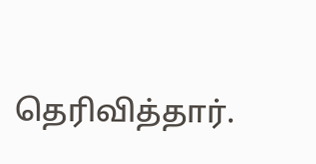தெரிவித்தார்.